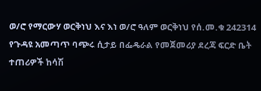ወ/ሮ የማርውሃ ወርቅነህ እና እነ ወ/ሮ ዓለም ወርቅነህ የሰ.መ.ቁ 242314
የጉዳዩ አመጣጥ ባጭሩ ሲታይ በፌዴራል የመጀመሪያ ደረጃ ፍርድ ቤት ተጠሪዎች ከሳሽ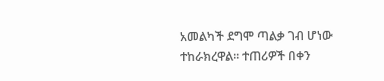አመልካች ደግሞ ጣልቃ ገብ ሆነው ተከራክረዋል፡፡ ተጠሪዎች በቀን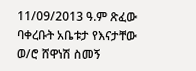11/09/2013 ዓ.ም ጽፈው ባቀረቡት አቤቱታ የእናታቸው ወ/ሮ ሸዋነሽ ስመኝ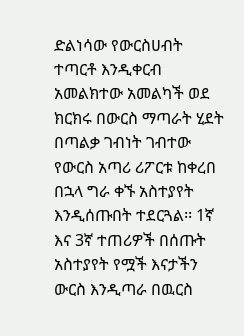ድልነሳው የውርስሀብት ተጣርቶ እንዲቀርብ አመልክተው አመልካች ወደ ክርክሩ በውርስ ማጣራት ሂደት በጣልቃ ገብነት ገብተው የውርስ አጣሪ ሪፖርቱ ከቀረበ በኋላ ግራ ቀኙ አስተያየት እንዲሰጡበት ተደርጓል፡፡ 1ኛ እና 3ኛ ተጠሪዎች በሰጡት አስተያየት የሟች እናታችን ውርስ እንዲጣራ በዉርስ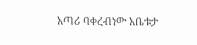አጣሪ ባቀረብነው አቤቱታ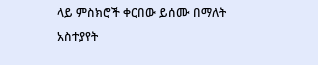ላይ ምስክሮች ቀርበው ይሰሙ በማለት አስተያየት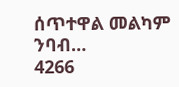ሰጥተዋል መልካም ንባብ…
4266